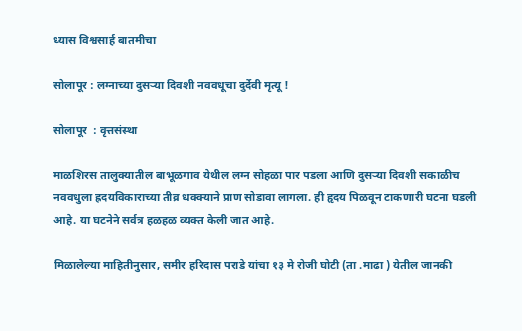ध्यास विश्वसार्ह बातमीचा

सोलापूर : लग्नाच्या दुसऱ्या दिवशी नववधूचा दुर्देवी मृत्यू !

सोलापूर  : वृत्तसंस्था

माळशिरस तालुक्यातील बाभूळगाव येथील लग्न सोहळा पार पडला आणि दुसऱ्या दिवशी सकाळीच नववधुला ह्रदयविकाराच्या तीव्र धक्क्याने प्राण सोडावा लागला. ही हृदय पिळवून टाकणारी घटना घडली आहे. या घटनेने सर्वत्र हळहळ व्यक्त केली जात आहे.

मिळालेल्या माहितीनुसार, समीर हरिदास पराडे यांचा १३ मे रोजी घोटी (ता .माढा ) येतील जानकी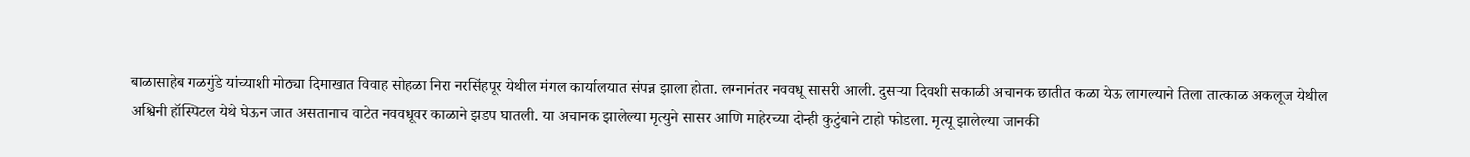बाळासाहेब गळगुंडे यांच्याशी मोठ्या दिमाखात विवाह सोहळा निरा नरसिंहपूर येथील मंगल कार्यालयात संपन्न झाला होता. लग्नानंतर नववधू सासरी आली. दुसऱ्या दिवशी सकाळी अचानक छातीत कळा येऊ लागल्याने तिला तात्काळ अकलूज येथील अश्विनी हॉस्पिटल येथे घेऊन जात असतानाच वाटेत नववधूवर काळाने झडप घातली. या अचानक झालेल्या मृत्युने सासर आणि माहेरच्या दोन्ही कुटुंबाने टाहो फोडला. मृत्यू झालेल्या जानकी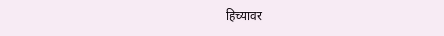हिच्यावर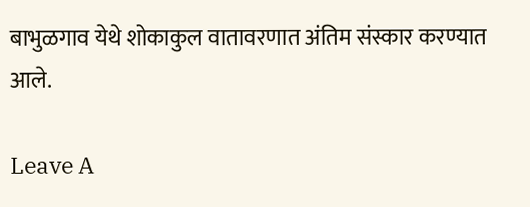बाभुळगाव येथे शोकाकुल वातावरणात अंतिम संस्कार करण्यात आले.

Leave A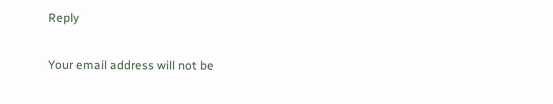Reply

Your email address will not be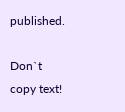published.

Don`t copy text!